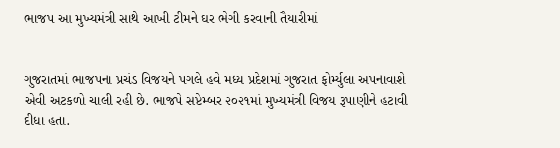ભાજપ આ મુખ્યમંત્રી સાથે આખી ટીમને ઘર ભેગી કરવાની તૈયારીમાં


ગુજરાતમાં ભાજપના પ્રચંડ વિજયને પગલે હવે મધ્ય પ્રદેશમાં ગુજરાત ફોર્મ્યુલા અપનાવાશે એવી અટકળો ચાલી રહી છે. ભાજપે સપ્ટેમ્બર ૨૦૨૧માં મુખ્યમંત્રી વિજય રૂપાણીને હટાવી દીધા હતા.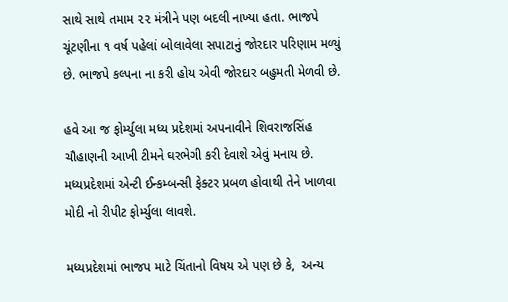સાથે સાથે તમામ ૨૨ મંત્રીને પણ બદલી નાખ્યા હતા. ભાજપે ચૂંટણીના ૧ વર્ષ પહેલાં બોલાવેલા સપાટાનું જોરદાર પરિણામ મળ્યું છે. ભાજપે કલ્પના ના કરી હોય એવી જોરદાર બહુમતી મેળવી છે.

હવે આ જ ફોર્મ્યુલા મધ્ય પ્રદેશમાં અપનાવીને શિવરાજસિંહ ચૌહાણની આખી ટીમને ઘરભેગી કરી દેવાશે એવું મનાય છે. મધ્યપ્રદેશમાં એન્ટી ઈન્કમ્બન્સી ફેક્ટર પ્રબળ હોવાથી તેને ખાળવા મોદી નો રીપીટ ફોર્મ્યુલા લાવશે.

મધ્યપ્રદેશમાં ભાજપ માટે ચિંતાનો વિષય એ પણ છે કે,  અન્ય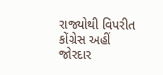રાજ્યોથી વિપરીત કોંગ્રેસ અહીં જોરદાર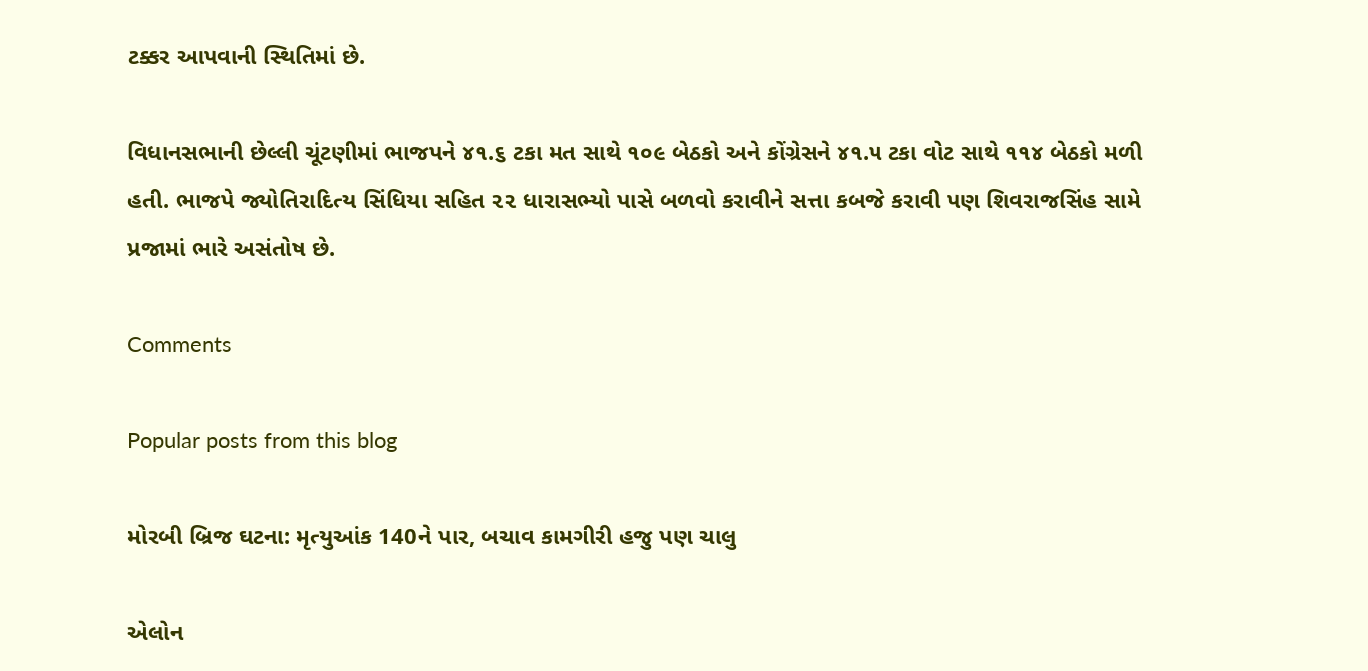ટક્કર આપવાની સ્થિતિમાં છે.

વિધાનસભાની છેલ્લી ચૂંટણીમાં ભાજપને ૪૧.૬ ટકા મત સાથે ૧૦૯ બેઠકો અને કોંગ્રેસને ૪૧.૫ ટકા વોટ સાથે ૧૧૪ બેઠકો મળી હતી. ભાજપે જ્યોતિરાદિત્ય સિંધિયા સહિત ૨૨ ધારાસભ્યો પાસે બળવો કરાવીને સત્તા કબજે કરાવી પણ શિવરાજસિંહ સામે પ્રજામાં ભારે અસંતોષ છે.

Comments

Popular posts from this blog

મોરબી બ્રિજ ઘટના: મૃત્યુઆંક 140ને પાર, બચાવ કામગીરી હજુ પણ ચાલુ

એલોન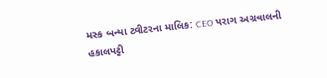મસ્ક બન્યા ટ્વીટરના માલિક: CEO પરાગ અગ્રવાલની હકાલપટ્ટી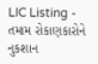LIC Listing - તમામ રોકાણકારોને નુકશાન